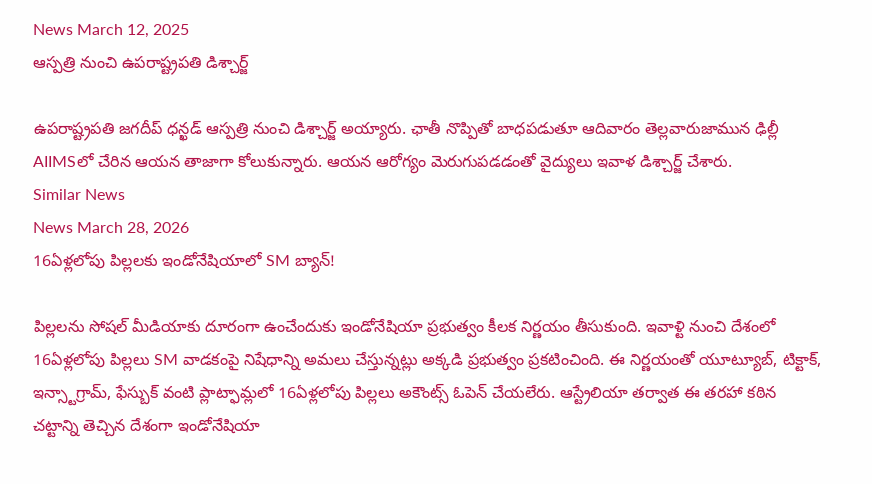News March 12, 2025
ఆస్పత్రి నుంచి ఉపరాష్ట్రపతి డిశ్చార్జ్

ఉపరాష్ట్రపతి జగదీప్ ధన్ఖడ్ ఆస్పత్రి నుంచి డిశ్చార్జ్ అయ్యారు. ఛాతీ నొప్పితో బాధపడుతూ ఆదివారం తెల్లవారుజామున ఢిల్లీ AIIMSలో చేరిన ఆయన తాజాగా కోలుకున్నారు. ఆయన ఆరోగ్యం మెరుగుపడడంతో వైద్యులు ఇవాళ డిశ్చార్జ్ చేశారు.
Similar News
News March 28, 2026
16ఏళ్లలోపు పిల్లలకు ఇండోనేషియాలో SM బ్యాన్!

పిల్లలను సోషల్ మీడియాకు దూరంగా ఉంచేందుకు ఇండోనేషియా ప్రభుత్వం కీలక నిర్ణయం తీసుకుంది. ఇవాళ్టి నుంచి దేశంలో 16ఏళ్లలోపు పిల్లలు SM వాడకంపై నిషేధాన్ని అమలు చేస్తున్నట్లు అక్కడి ప్రభుత్వం ప్రకటించింది. ఈ నిర్ణయంతో యూట్యూబ్, టిక్టాక్, ఇన్స్టాగ్రామ్, ఫేస్బుక్ వంటి ప్లాట్ఫామ్లలో 16ఏళ్లలోపు పిల్లలు అకౌంట్స్ ఓపెన్ చేయలేరు. ఆస్ట్రేలియా తర్వాత ఈ తరహా కఠిన చట్టాన్ని తెచ్చిన దేశంగా ఇండోనేషియా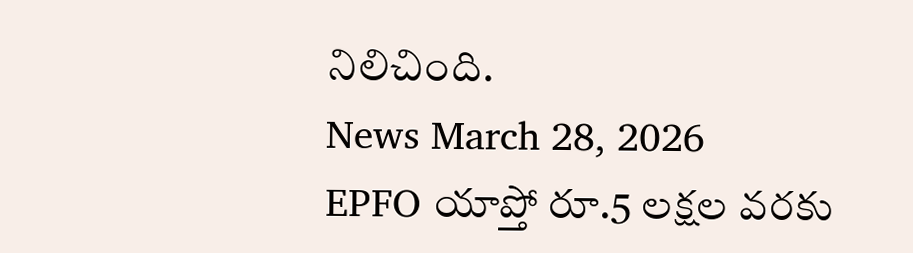నిలిచింది.
News March 28, 2026
EPFO యాప్తో రూ.5 లక్షల వరకు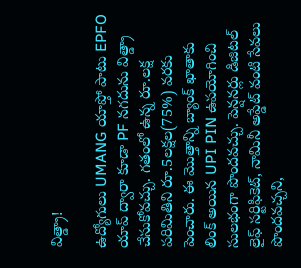విత్డ్రా!

ఉద్యోగులు UMANG యాప్తో పాటు EPFO యాప్ ద్వారా కూడా PF నగదును విత్డ్రా చేసుకోవచ్చు. గతంలో ఉన్న రూ.లక్ష పరిమితిని రూ.5లక్షల(75%) వరకు పెంచారు. ఈ మొత్తాన్ని బ్యాంక్ ఖాతాకు లింక్ అయిన UPI PIN ఉపయోగించి సులభంగా పొందవచ్చు. పెన్షనర్లు డిజిటల్ లైఫ్ సర్టిఫికెట్, నామినీ అప్డేట్ వంటి సేవలు పొందవచ్చని,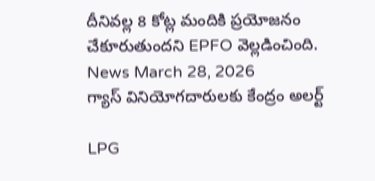దీనివల్ల 8 కోట్ల మందికి ప్రయోజనం చేకూరుతుందని EPFO వెల్లడించింది.
News March 28, 2026
గ్యాస్ వినియోగదారులకు కేంద్రం అలర్ట్

LPG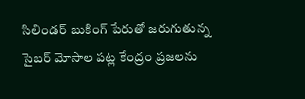సిలిండర్ బుకింగ్ పేరుతో జరుగుతున్న సైబర్ మోసాల పట్ల కేంద్రం ప్రజలను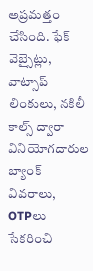అప్రమత్తం చేసింది. ఫేక్ వెబ్సైట్లు, వాట్సాప్ లింకులు, నకిలీ కాల్స్ ద్వారా వినియోగదారుల బ్యాంక్ వివరాలు, OTPలు సేకరించి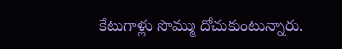కేటుగాళ్లు సొమ్ము దోచుకుంటున్నారు.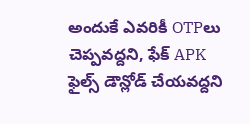అందుకే ఎవరికీ OTPలు చెప్పవద్దని, ఫేక్ APK ఫైల్స్ డౌన్లోడ్ చేయవద్దని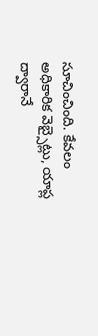సూచించింది. కేవలం అధికారిక వెబ్సైట్లు, యాప్ల ద్వారానే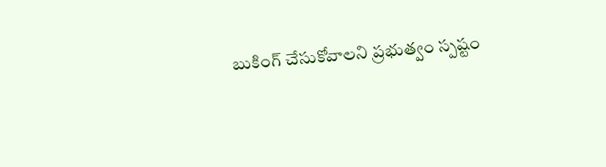బుకింగ్ చేసుకోవాలని ప్రభుత్వం స్పష్టం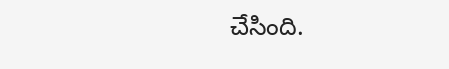చేసింది.